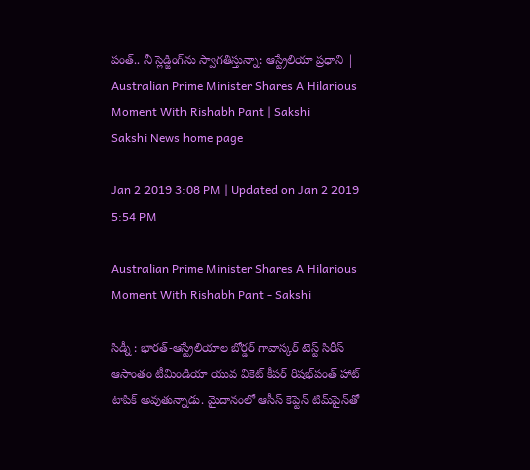పంత్‌.. నీ స్లెడ్జింగ్‌ను స్వాగతిస్తున్నా: ఆస్ట్రేలియా ప్రధాని | Australian Prime Minister Shares A Hilarious Moment With Rishabh Pant | Sakshi
Sakshi News home page

Jan 2 2019 3:08 PM | Updated on Jan 2 2019 5:54 PM

Australian Prime Minister Shares A Hilarious Moment With Rishabh Pant - Sakshi

సిడ్నీ : భారత్‌-ఆస్ట్రేలియాల బోర్డర్‌ గావాస్కర్‌ టెస్ట్‌ సిరీస్‌ ఆసాంతం టీమిండియా యువ వికెట్‌ కీపర్‌ రిషభ్‌పంత్‌ హాట్‌ టాపిక్‌ అవుతున్నాడు. మైదానంలో ఆసీస్‌ కెప్టెన్‌ టిమ్‌పైన్‌తో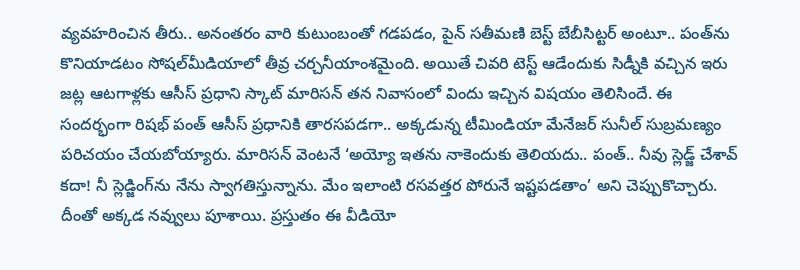వ్యవహరించిన తీరు.. అనంతరం వారి కుటుంబంతో గడపడం, పైన్‌ సతీమణి బెస్ట్‌ బేబీసిట్టర్‌ అంటూ.. పంత్‌ను కొనియాడటం సోషల్‌మీడియాలో తీవ్ర చర్చనీయాంశమైంది. అయితే చివరి టెస్ట్‌ ఆడేందుకు సిడ్నీకి వచ్చిన ఇరు జట్ల ఆటగాళ్లకు ఆసీస్‌ ప్రధాని స్కాట్‌ మారిసన్‌ తన నివాసంలో విందు ఇచ్చిన విషయం తెలిసిందే. ఈ సందర్భంగా రిషభ్‌ పంత్‌ ఆసీస్‌ ప్రధానికి తారసపడగా.. అక్కడున్న టీమిండియా మేనేజర్ సునీల్ సుబ్రమణ్యం పరిచయం చేయబోయ్యారు. మారిసన్‌ వెంటనే ‘అయ్యో ఇతను నాకెందుకు తెలియదు.. పంత్‌.. నీవు స్లెడ్జ్‌ చేశావ్‌ కదా! నీ స్లెడ్జింగ్‌ను నేను స్వాగతిస్తున్నాను. మేం ఇలాంటి రసవత్తర పోరునే ఇష్టపడతాం’ అని చెప్పుకొచ్చారు. దీంతో అక్కడ నవ్వులు పూశాయి. ప్రస్తుతం ఈ వీడియో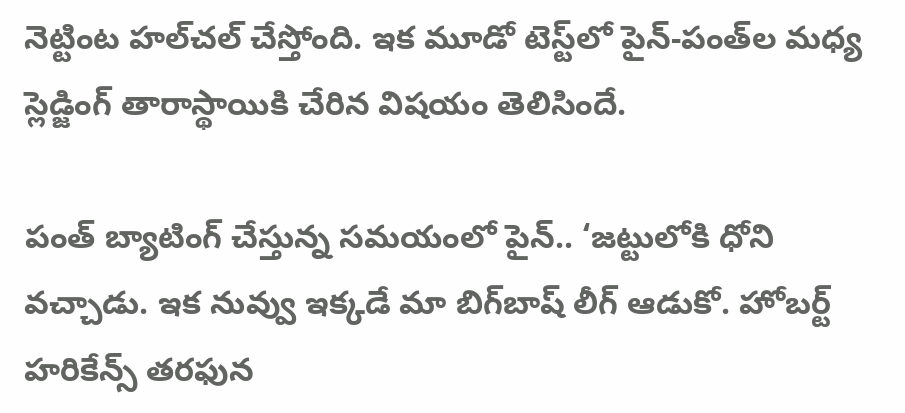నెట్టింట హల్‌చల్‌ చేస్తోంది. ఇక మూడో టెస్ట్‌లో పైన్‌-పంత్‌ల మధ్య స్లెడ్జింగ్‌ తారాస్థాయికి చేరిన విషయం తెలిసిందే.

పంత్‌ బ్యాటింగ్‌ చేస్తున్న సమయంలో పైన్‌.. ‘జట్టులోకి ధోని వచ్చాడు. ఇక నువ్వు ఇక్కడే మా బిగ్‌బాష్‌ లీగ్‌ ఆడుకో. హోబర్ట్‌ హరికేన్స్‌ తరఫున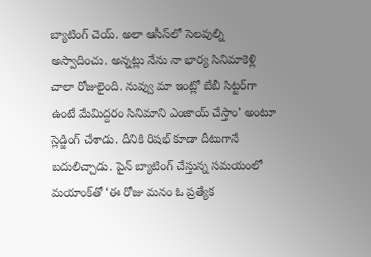బ్యాటింగ్‌ చెయ్‌. అలా ఆసీస్‌లో సెలవుల్ని అస్వాదించు. అన్నట్లు నేను నా భార్య సినిమాకెళ్లి చాలా రోజులైంది. నువ్వు మా ఇంట్లో బేబీ సిట్టర్‌గా ఉంటే మేమిద్దరం సినిమాని ఎంజాయ్‌ చేస్తాం’ అంటూ స్లెడ్జింగ్‌ చేశాడు. దీనికి రిషభ్‌ కూడా దీటుగానే బదులిచ్చాడు. పైన్‌ బ్యాటింగ్‌ చేస్తున్న సమయంలో మయాంక్‌తో ‘ఈ రోజు మనం ఓ ప్రత్యేక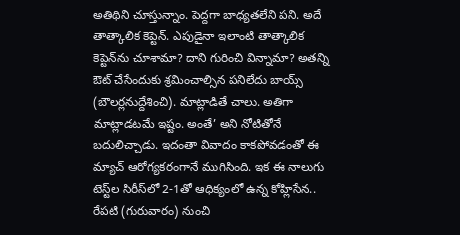అతిథిని చూస్తున్నాం. పెద్దగా బాధ్యతలేని పని. అదే తాత్కాలిక కెప్టెన్‌. ఎపుడైనా ఇలాంటి తాత్కాలిక కెప్టెన్‌ను చూశామా? దాని గురించి విన్నామా? అతన్ని ఔట్‌ చేసేందుకు శ్రమించాల్సిన పనిలేదు బాయ్స్‌ (బౌలర్లనుద్దేశించి). మాట్లాడితే చాలు. అతిగా మాట్లాడటమే ఇష్టం. అంతే’ అని నోటితోనే బదులిచ్చాడు. ఇదంతా వివాదం కాకపోవడంతో ఈ మ్యాచ్‌ ఆరోగ్యకరంగానే ముగిసింది. ఇక ఈ నాలుగు టెస్ట్‌ల సిరీస్‌లో 2-1తో ఆధిక్యంలో ఉన్న కోహ్లిసేన.. రేపటి (గురువారం) నుంచి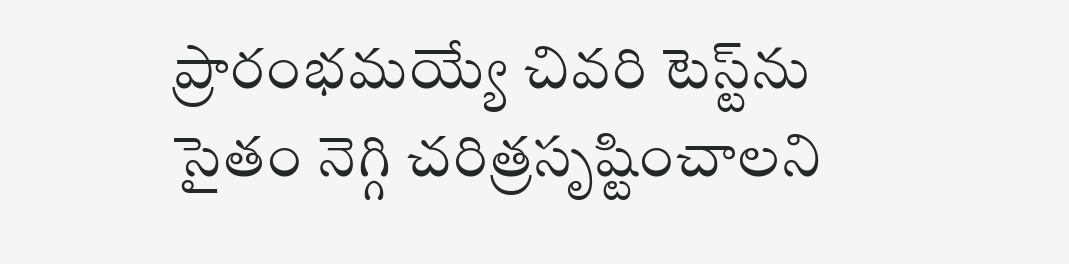ప్రారంభమయ్యే చివరి టెస్ట్‌ను సైతం నెగ్గి చరిత్రసృష్టించాలని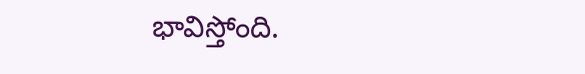భావిస్తోంది.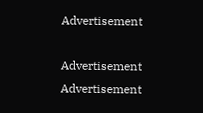Advertisement

Advertisement
Advertisement